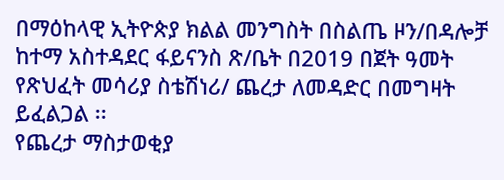በማዕከላዊ ኢትዮጵያ ክልል መንግስት በስልጤ ዞን/በዳሎቻ ከተማ አስተዳደር ፋይናንስ ጽ/ቤት በ2019 በጀት ዓመት የጽህፈት መሳሪያ ስቴሽነሪ/ ጨረታ ለመዳድር በመግዛት ይፈልጋል ፡፡
የጨረታ ማስታወቂያ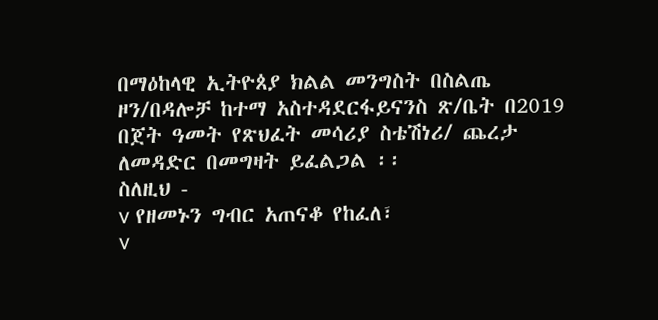በማዕከላዊ ኢትዮጰያ ክልል መንግስት በስልጤ ዞን/በዳሎቻ ከተማ አስተዳደርፋይናንስ ጽ/ቤት በ2019 በጀት ዓመት የጽህፈት መሳሪያ ስቴሽነሪ/ ጨረታ ለመዳድር በመግዛት ይፈልጋል ፡፡
ስለዚህ -
v የዘመኑን ግብር አጠናቆ የከፈለ፣
v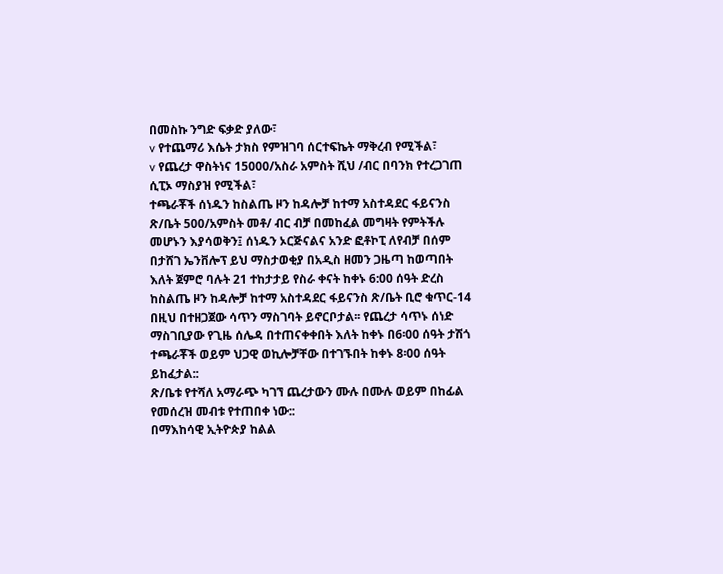በመስኩ ንግድ ፍቃድ ያለው፣
v የተጨማሪ እሴት ታክስ የምዝገባ ሰርተፍኬት ማቅረብ የሚችል፣
v የጨረታ ዋስትነና 15000/አስራ አምስት ሺህ /ብር በባንክ የተረጋገጠ ሲፒኦ ማስያዝ የሚችል፣
ተጫራቾች ሰነዱን ከስልጤ ዞን ከዳሎቻ ከተማ አስተዳደር ፋይናንስ ጽ/ቤት 500/አምስት መቶ/ ብር ብቻ በመከፈል መግዛት የምትችሉ መሆኑን እያሳወቅን፤ ሰነዱን ኦርጅናልና አንድ ፎቶኮፒ ለየብቻ በሰም በታሸገ ኤንቨሎፕ ይህ ማስታወቂያ በአዲስ ዘመን ጋዜጣ ከወጣበት እለት ጀምሮ ባሉት 21 ተከታታይ የስራ ቀናት ከቀኑ 6:00 ሰዓት ድረስ ከስልጤ ዞን ከዳሎቻ ከተማ አስተዳደር ፋይናንስ ጽ/ቤት ቢሮ ቁጥር-14 በዚህ በተዘጋጀው ሳጥን ማስገባት ይኖርቦታል፡፡ የጨረታ ሳጥኑ ሰነድ ማስገቢያው የጊዜ ሰሌዳ በተጠናቀቀበት እለት ከቀኑ በ6፡00 ሰዓት ታሽጎ ተጫራቾች ወይም ህጋዊ ወኪሎቻቸው በተገኙበት ከቀኑ 8፡00 ሰዓት ይከፈታል::
ጽ/ቤቱ የተሻለ አማራጭ ካገኘ ጨረታውን ሙሉ በሙሉ ወይም በከፊል
የመሰረዝ መብቱ የተጠበቀ ነው::
በማእከሳዊ ኢትዮጵያ ከልል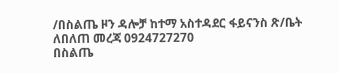/በስልጤ ዞን ዳሎቻ ከተማ አስተዳደር ፋይናንስ ጽ/ቤት
ለበለጠ መረጃ 0924727270
በስልጤ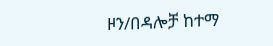ዞን/በዳሎቻ ከተማ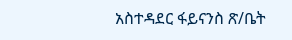አስተዳደር ፋይናንስ ጽ/ቤት